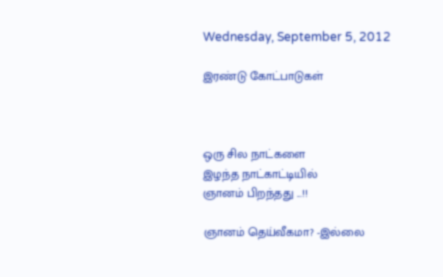Wednesday, September 5, 2012

இரண்டு கோட்பாடுகள்



ஒரு சில நாட்களை
இழந்த நாட்காட்டியில்
ஞானம் பிறந்தது ...!!

ஞானம் தெய்வீகமா? -இல்லை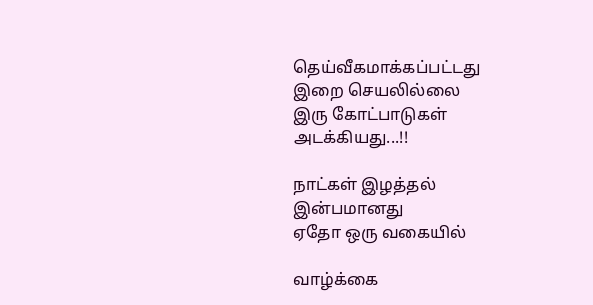தெய்வீகமாக்கப்பட்டது
இறை செயலில்லை
இரு கோட்பாடுகள்
அடக்கியது...!!

நாட்கள் இழத்தல்
இன்பமானது
ஏதோ ஒரு வகையில்

வாழ்க்கை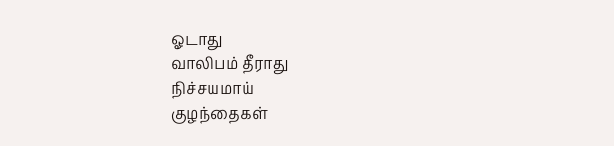ஓடாது
வாலிபம் தீராது
நிச்சயமாய்
குழந்தைகள்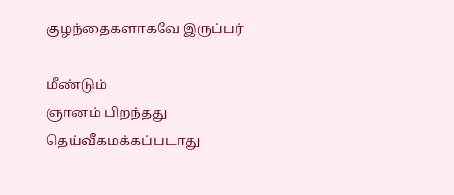குழந்தைகளாகவே இருப்பர்

மீண்டும்
ஞானம் பிறந்தது
தெய்வீகமக்கப்படாது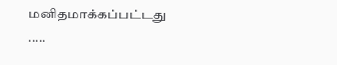மனிதமாக்கப்பட்டது .....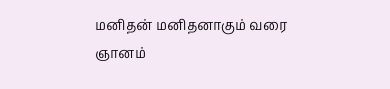மனிதன் மனிதனாகும் வரை
ஞானம்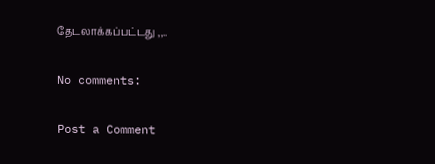தேடலாக்கப்பட்டது ,,..

No comments:

Post a Comment